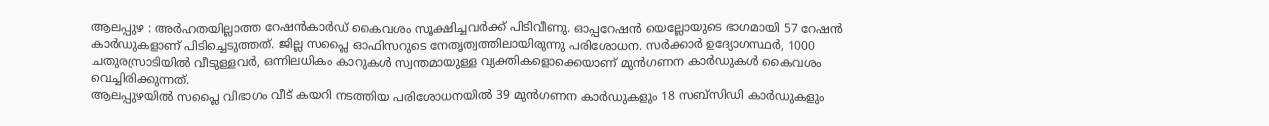ആലപ്പുഴ : അർഹതയില്ലാത്ത റേഷൻകാർഡ് കൈവശം സൂക്ഷിച്ചവർക്ക് പിടിവീണു. ഓപ്പറേഷൻ യെല്ലോയുടെ ഭാഗമായി 57 റേഷൻ കാർഡുകളാണ് പിടിച്ചെടുത്തത്. ജില്ല സപ്ലൈ ഓഫിസറുടെ നേതൃത്വത്തിലായിരുന്നു പരിശോധന. സർക്കാർ ഉദ്യോഗസ്ഥർ, 1000 ചതുരസ്രാടിയിൽ വീടുള്ളവർ, ഒന്നിലധികം കാറുകൾ സ്വന്തമായുള്ള വ്യക്തികളൊക്കെയാണ് മുൻഗണന കാർഡുകൾ കൈവശം വെച്ചിരിക്കുന്നത്.
ആലപ്പുഴയിൽ സപ്ലൈ വിഭാഗം വീട് കയറി നടത്തിയ പരിശോധനയിൽ 39 മുൻഗണന കാർഡുകളും 18 സബ്സിഡി കാർഡുകളും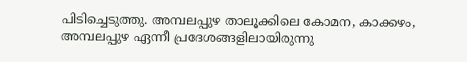പിടിച്ചെടുത്തു. അമ്പലപ്പുഴ താലൂക്കിലെ കോമന, കാക്കഴം, അമ്പലപ്പുഴ ഏന്നീ പ്രദേശങ്ങളിലായിരുന്നു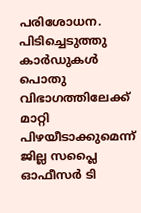പരിശോധന. പിടിച്ചെടുത്തു കാർഡുകൾ പൊതു വിഭാഗത്തിലേക്ക് മാറ്റി പിഴയീടാക്കുമെന്ന് ജില്ല സപ്ലൈ ഓഫീസർ ടി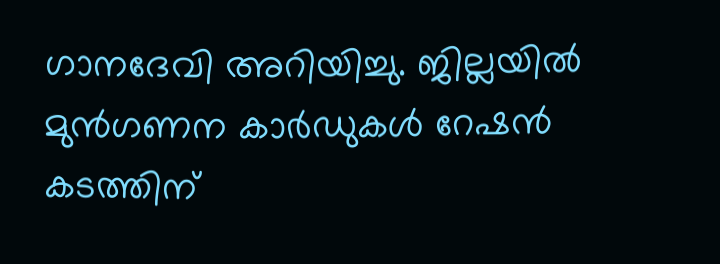ഗാനദേവി അറിയിച്ചു. ജില്ലയിൽ മുൻഗണന കാർഡുകൾ റേഷൻ കടത്തിന്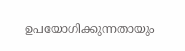ഉപയോഗിക്കുന്നതായും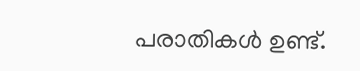പരാതികൾ ഉണ്ട്.